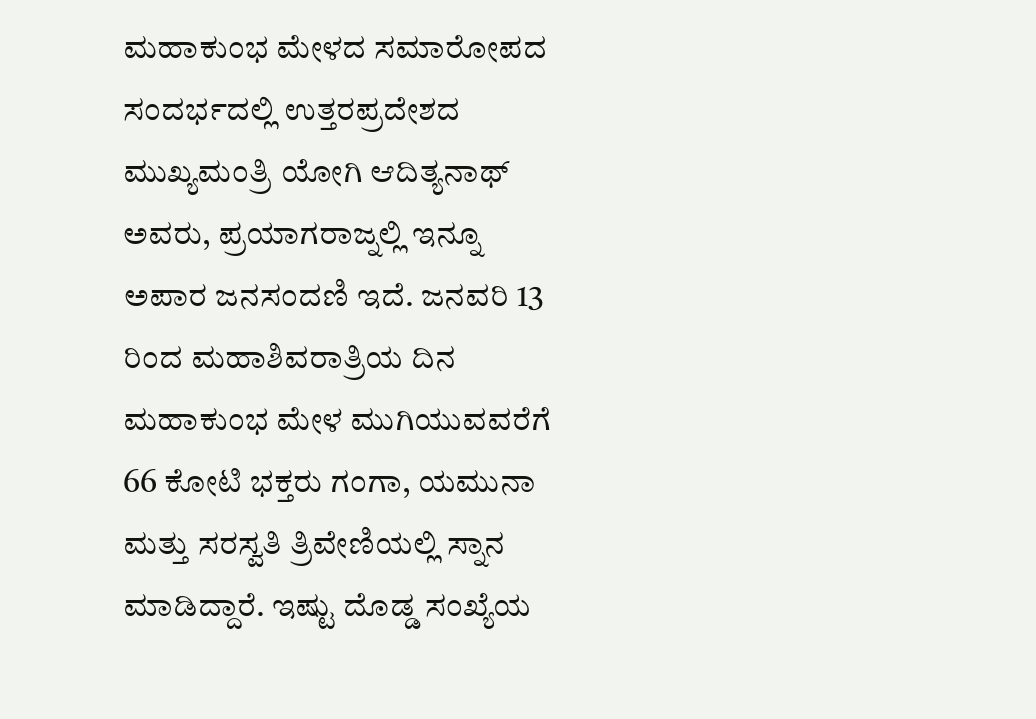ಮಹಾಕುಂಭ ಮೇಳದ ಸಮಾರೋಪದ ಸಂದರ್ಭದಲ್ಲಿ ಉತ್ತರಪ್ರದೇಶದ ಮುಖ್ಯಮಂತ್ರಿ ಯೋಗಿ ಆದಿತ್ಯನಾಥ್ ಅವರು, ಪ್ರಯಾಗರಾಜ್ನಲ್ಲಿ ಇನ್ನೂ ಅಪಾರ ಜನಸಂದಣಿ ಇದೆ. ಜನವರಿ 13 ರಿಂದ ಮಹಾಶಿವರಾತ್ರಿಯ ದಿನ ಮಹಾಕುಂಭ ಮೇಳ ಮುಗಿಯುವವರೆಗೆ 66 ಕೋಟಿ ಭಕ್ತರು ಗಂಗಾ, ಯಮುನಾ ಮತ್ತು ಸರಸ್ವತಿ ತ್ರಿವೇಣಿಯಲ್ಲಿ ಸ್ನಾನ ಮಾಡಿದ್ದಾರೆ. ಇಷ್ಟು ದೊಡ್ಡ ಸಂಖ್ಯೆಯ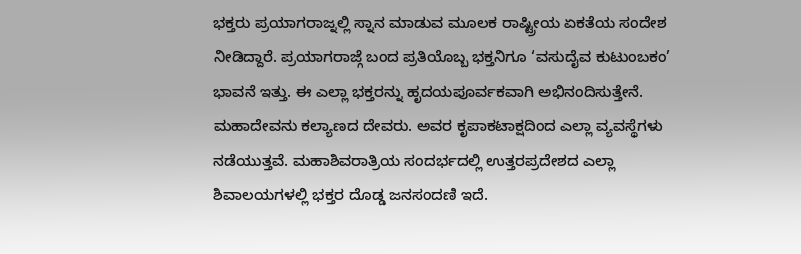ಭಕ್ತರು ಪ್ರಯಾಗರಾಜ್ನಲ್ಲಿ ಸ್ನಾನ ಮಾಡುವ ಮೂಲಕ ರಾಷ್ಟ್ರೀಯ ಏಕತೆಯ ಸಂದೇಶ ನೀಡಿದ್ದಾರೆ. ಪ್ರಯಾಗರಾಜ್ಗೆ ಬಂದ ಪ್ರತಿಯೊಬ್ಬ ಭಕ್ತನಿಗೂ ‘ವಸುದೈವ ಕುಟುಂಬಕಂ’ ಭಾವನೆ ಇತ್ತು. ಈ ಎಲ್ಲಾ ಭಕ್ತರನ್ನು ಹೃದಯಪೂರ್ವಕವಾಗಿ ಅಭಿನಂದಿಸುತ್ತೇನೆ. ಮಹಾದೇವನು ಕಲ್ಯಾಣದ ದೇವರು. ಅವರ ಕೃಪಾಕಟಾಕ್ಷದಿಂದ ಎಲ್ಲಾ ವ್ಯವಸ್ಥೆಗಳು ನಡೆಯುತ್ತವೆ. ಮಹಾಶಿವರಾತ್ರಿಯ ಸಂದರ್ಭದಲ್ಲಿ ಉತ್ತರಪ್ರದೇಶದ ಎಲ್ಲಾ ಶಿವಾಲಯಗಳಲ್ಲಿ ಭಕ್ತರ ದೊಡ್ಡ ಜನಸಂದಣಿ ಇದೆ.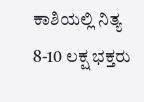ಕಾಶಿಯಲ್ಲಿ ನಿತ್ಯ 8-10 ಲಕ್ಷ ಭಕ್ತರು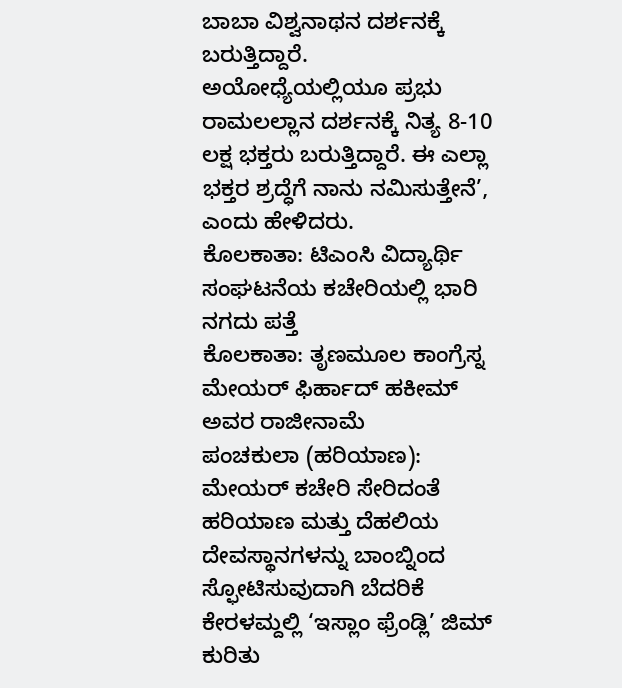ಬಾಬಾ ವಿಶ್ವನಾಥನ ದರ್ಶನಕ್ಕೆ ಬರುತ್ತಿದ್ದಾರೆ. ಅಯೋಧ್ಯೆಯಲ್ಲಿಯೂ ಪ್ರಭು ರಾಮಲಲ್ಲಾನ ದರ್ಶನಕ್ಕೆ ನಿತ್ಯ 8-10 ಲಕ್ಷ ಭಕ್ತರು ಬರುತ್ತಿದ್ದಾರೆ. ಈ ಎಲ್ಲಾ ಭಕ್ತರ ಶ್ರದ್ಧೆಗೆ ನಾನು ನಮಿಸುತ್ತೇನೆ’, ಎಂದು ಹೇಳಿದರು.
ಕೊಲಕಾತಾ: ಟಿಎಂಸಿ ವಿದ್ಯಾರ್ಥಿ ಸಂಘಟನೆಯ ಕಚೇರಿಯಲ್ಲಿ ಭಾರಿ ನಗದು ಪತ್ತೆ
ಕೊಲಕಾತಾ: ತೃಣಮೂಲ ಕಾಂಗ್ರೆಸ್ನ ಮೇಯರ್ ಫಿರ್ಹಾದ್ ಹಕೀಮ್ ಅವರ ರಾಜೀನಾಮೆ
ಪಂಚಕುಲಾ (ಹರಿಯಾಣ): ಮೇಯರ್ ಕಚೇರಿ ಸೇರಿದಂತೆ ಹರಿಯಾಣ ಮತ್ತು ದೆಹಲಿಯ ದೇವಸ್ಥಾನಗಳನ್ನು ಬಾಂಬ್ನಿಂದ ಸ್ಫೋಟಿಸುವುದಾಗಿ ಬೆದರಿಕೆ
ಕೇರಳಮ್ದಲ್ಲಿ ‘ಇಸ್ಲಾಂ ಫ್ರೆಂಡ್ಲಿ’ ಜಿಮ್ ಕುರಿತು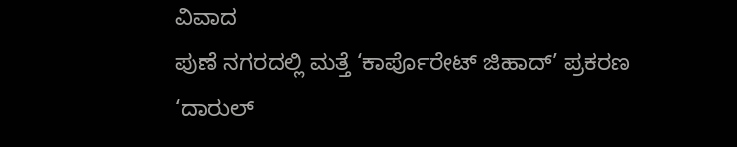ವಿವಾದ
ಪುಣೆ ನಗರದಲ್ಲಿ ಮತ್ತೆ ‘ಕಾರ್ಪೊರೇಟ್ ಜಿಹಾದ್’ ಪ್ರಕರಣ
‘ದಾರುಲ್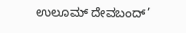ಉಲೂಮ್ ದೇವಬಂದ್’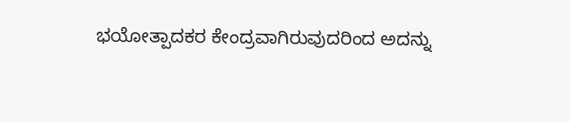ಭಯೋತ್ಪಾದಕರ ಕೇಂದ್ರವಾಗಿರುವುದರಿಂದ ಅದನ್ನು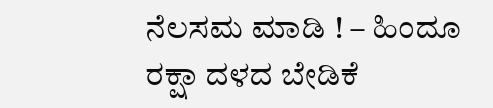ನೆಲಸಮ ಮಾಡಿ ! – ಹಿಂದೂ ರಕ್ಷಾ ದಳದ ಬೇಡಿಕೆ